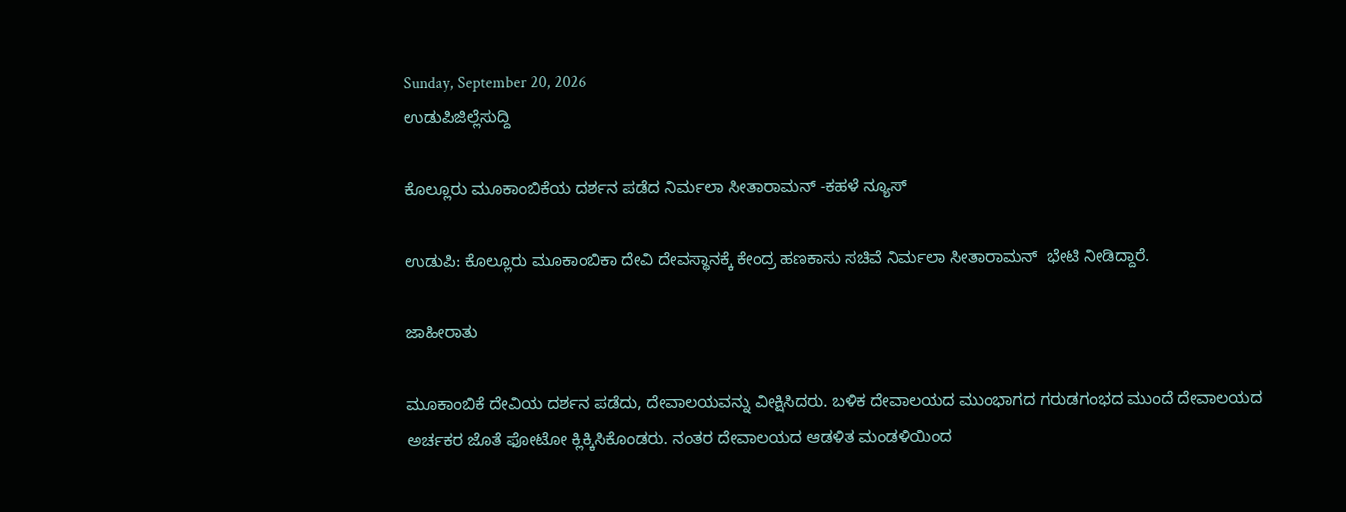Sunday, September 20, 2026
ಉಡುಪಿಜಿಲ್ಲೆಸುದ್ದಿ

ಕೊಲ್ಲೂರು ಮೂಕಾಂಬಿಕೆಯ ದರ್ಶನ ಪಡೆದ ನಿರ್ಮಲಾ ಸೀತಾರಾಮನ್ -ಕಹಳೆ ನ್ಯೂಸ್

ಉಡುಪಿ: ಕೊಲ್ಲೂರು ಮೂಕಾಂಬಿಕಾ ದೇವಿ ದೇವಸ್ಥಾನಕ್ಕೆ ಕೇಂದ್ರ ಹಣಕಾಸು ಸಚಿವೆ ನಿರ್ಮಲಾ ಸೀತಾರಾಮನ್  ಭೇಟಿ ನೀಡಿದ್ದಾರೆ.

ಜಾಹೀರಾತು

ಮೂಕಾಂಬಿಕೆ ದೇವಿಯ ದರ್ಶನ ಪಡೆದು, ದೇವಾಲಯವನ್ನು ವೀಕ್ಷಿಸಿದರು. ಬಳಿಕ ದೇವಾಲಯದ ಮುಂಭಾಗದ ಗರುಡಗಂಭದ ಮುಂದೆ ದೇವಾಲಯದ ಅರ್ಚಕರ ಜೊತೆ ಫೋಟೋ ಕ್ಲಿಕ್ಕಿಸಿಕೊಂಡರು. ನಂತರ ದೇವಾಲಯದ ಆಡಳಿತ ಮಂಡಳಿಯಿಂದ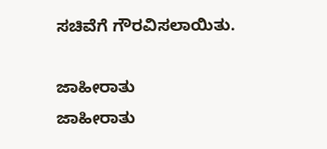ಸಚಿವೆಗೆ ಗೌರವಿಸಲಾಯಿತು.

ಜಾಹೀರಾತು
ಜಾಹೀರಾತು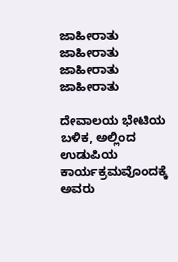ಜಾಹೀರಾತು
ಜಾಹೀರಾತು
ಜಾಹೀರಾತು
ಜಾಹೀರಾತು

ದೇವಾಲಯ ಭೇಟಿಯ ಬಳಿಕ, ಅಲ್ಲಿಂದ ಉಡುಪಿಯ ಕಾರ್ಯಕ್ರಮವೊಂದಕ್ಕೆ ಅವರು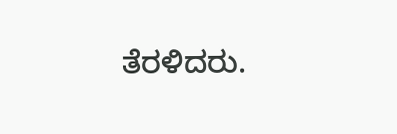ತೆರಳಿದರು.